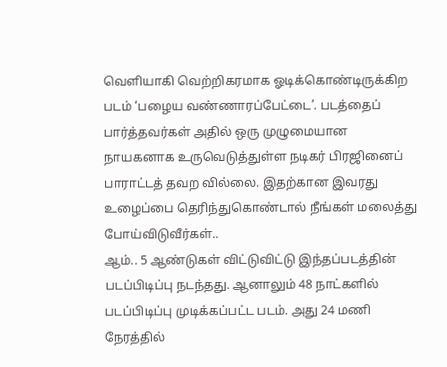வெளியாகி வெற்றிகரமாக ஓடிக்கொண்டிருக்கிற படம் ‘பழைய வண்ணாரப்பேட்டை’. படத்தைப் பார்த்தவர்கள் அதில் ஒரு முழுமையான நாயகனாக உருவெடுத்துள்ள நடிகர் பிரஜினைப் பாராட்டத் தவற வில்லை. இதற்கான இவரது உழைப்பை தெரிந்துகொண்டால் நீங்கள் மலைத்து போய்விடுவீர்கள்..
ஆம்.. 5 ஆண்டுகள் விட்டுவிட்டு இந்தப்படத்தின் படப்பிடிப்பு நடந்தது. ஆனாலும் 48 நாட்களில் படப்பிடிப்பு முடிக்கப்பட்ட படம். அது 24 மணி நேரத்தில்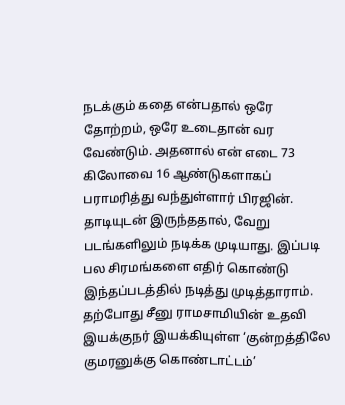நடக்கும் கதை என்பதால் ஒரே தோற்றம், ஒரே உடைதான் வர வேண்டும். அதனால் என் எடை 73 கிலோவை 16 ஆண்டுகளாகப் பராமரித்து வந்துள்ளார் பிரஜின். தாடியுடன் இருந்ததால், வேறு படங்களிலும் நடிக்க முடியாது. இப்படி பல சிரமங்களை எதிர் கொண்டு இந்தப்படத்தில் நடித்து முடித்தாராம்.
தற்போது சீனு ராமசாமியின் உதவி இயக்குநர் இயக்கியுள்ள ‘குன்றத்திலே குமரனுக்கு கொண்டாட்டம்’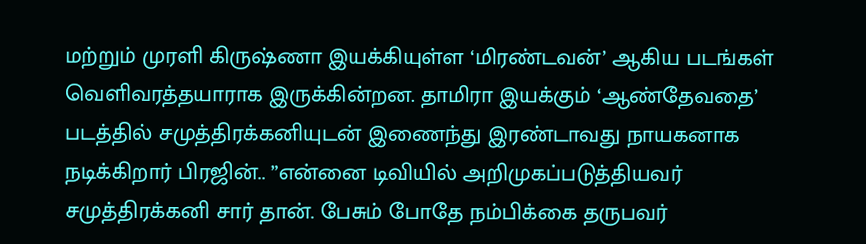மற்றும் முரளி கிருஷ்ணா இயக்கியுள்ள ‘மிரண்டவன்’ ஆகிய படங்கள் வெளிவரத்தயாராக இருக்கின்றன. தாமிரா இயக்கும் ‘ஆண்தேவதை’ படத்தில் சமுத்திரக்கனியுடன் இணைந்து இரண்டாவது நாயகனாக நடிக்கிறார் பிரஜின்.. ”என்னை டிவியில் அறிமுகப்படுத்தியவர் சமுத்திரக்கனி சார் தான். பேசும் போதே நம்பிக்கை தருபவர்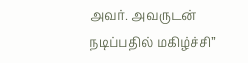அவர். அவருடன் நடிப்பதில் மகிழ்ச்சி”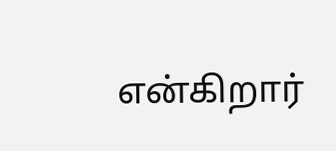என்கிறார்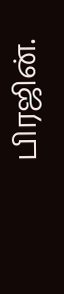பிரஜின்.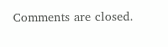Comments are closed.